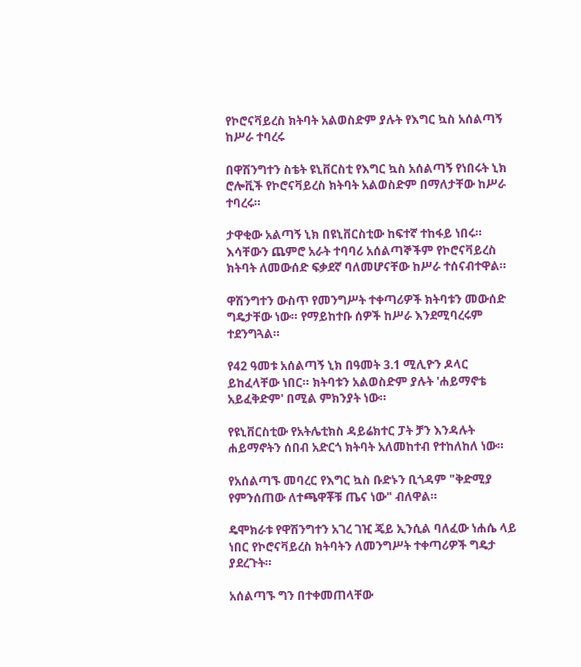የኮሮናቫይረስ ክትባት አልወስድም ያሉት የእግር ኳስ አሰልጣኝ ከሥራ ተባረሩ

በዋሽንግተን ስቴት ዩኒቨርስቲ የእግር ኳስ አሰልጣኝ የነበሩት ኒክ ሮሎቪች የኮሮናቫይረስ ክትባት አልወስድም በማለታቸው ከሥራ ተባረሩ።

ታዋቂው አልጣኝ ኒክ በዩኒቨርስቲው ከፍተኛ ተከፋይ ነበሩ። እሳቸውን ጨምሮ አራት ተባባሪ አሰልጣኞችም የኮሮናቫይረስ ክትባት ለመውሰድ ፍቃደኛ ባለመሆናቸው ከሥራ ተሰናብተዋል።

ዋሽንግተን ውስጥ የመንግሥት ተቀጣሪዎች ክትባቱን መውሰድ ግዴታቸው ነው። የማይከተቡ ሰዎች ከሥራ እንደሚባረሩም ተደንግጓል።

የ42 ዓመቱ አሰልጣኝ ኒክ በዓመት 3.1 ሚሊዮን ዶላር ይከፈላቸው ነበር። ክትባቱን አልወስድም ያሉት 'ሐይማኖቴ አይፈቅድም' በሚል ምክንያት ነው።

የዩኒቨርስቲው የአትሌቲክስ ዳይሬክተር ፓት ቻን እንዳሉት ሐይማኖትን ሰበብ አድርጎ ክትባት አለመከተብ የተከለከለ ነው።

የአሰልጣኙ መባረር የእግር ኳስ ቡድኑን ቢጎዳም "ቅድሚያ የምንሰጠው ለተጫዋቾቹ ጤና ነው" ብለዋል።

ዴሞክራቱ የዋሽንግተን አገረ ገዢ ጄይ ኢንሲል ባለፈው ነሐሴ ላይ ነበር የኮሮናቫይረስ ክትባትን ለመንግሥት ተቀጣሪዎች ግዴታ ያደረጉት።

አሰልጣኙ ግን በተቀመጠላቸው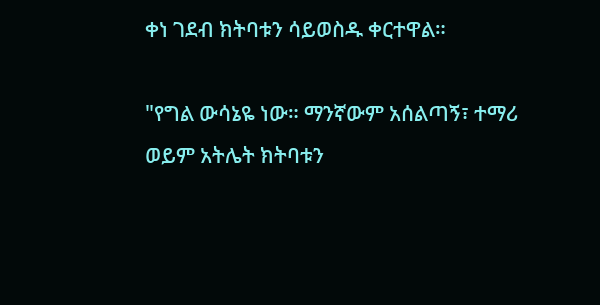ቀነ ገደብ ክትባቱን ሳይወስዱ ቀርተዋል።

"የግል ውሳኔዬ ነው። ማንኛውም አሰልጣኝ፣ ተማሪ ወይም አትሌት ክትባቱን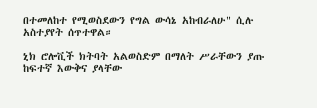በተመለከተ የሚወስደውን የግል ውሳኔ አከብራለሁ" ሲሉ አስተያየት ሰጥተዋል።

ኒክ ሮሎቪች ክትባት አልወስድም በማለት ሥራቸውን ያጡ ከፍተኛ እውቅና ያላቸው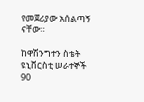የመጀሪያው አሰልጣኝ ናቸው።

ከዋሽንግተን ስቴት ዩኒቨርስቲ ሠራተኞች 90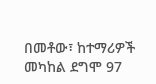በመቶው፣ ከተማሪዎች መካከል ደግሞ 97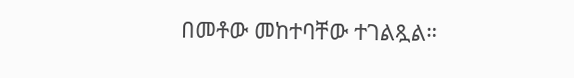በመቶው መከተባቸው ተገልጿል።